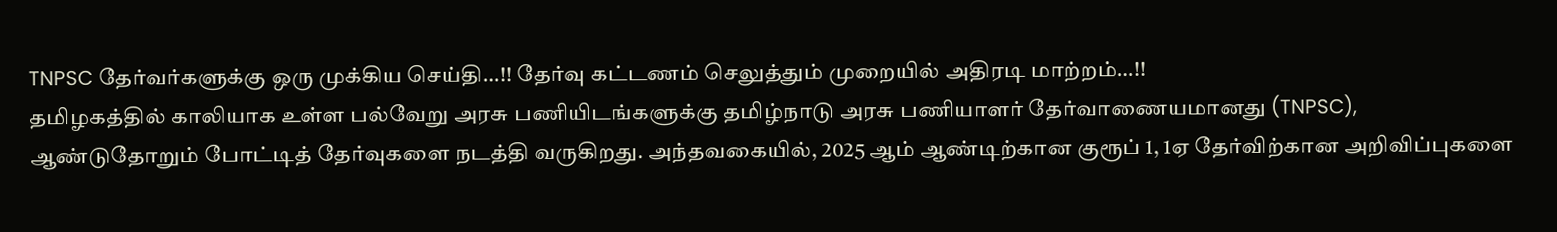TNPSC தேர்வர்களுக்கு ஒரு முக்கிய செய்தி…!! தேர்வு கட்டணம் செலுத்தும் முறையில் அதிரடி மாற்றம்…!!
தமிழகத்தில் காலியாக உள்ள பல்வேறு அரசு பணியிடங்களுக்கு தமிழ்நாடு அரசு பணியாளர் தேர்வாணையமானது (TNPSC), ஆண்டுதோறும் போட்டித் தேர்வுகளை நடத்தி வருகிறது. அந்தவகையில், 2025 ஆம் ஆண்டிற்கான குரூப் 1, 1ஏ தேர்விற்கான அறிவிப்புகளை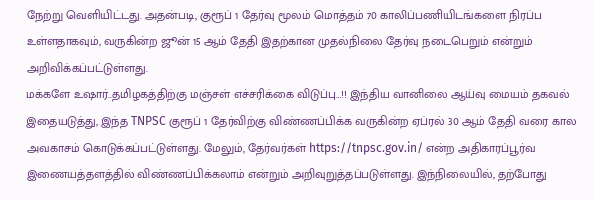நேற்று வெளியிட்டது. அதன்படி, குரூப் 1 தேர்வு மூலம் மொத்தம் 70 காலிப்பணியிடங்களை நிரப்ப உள்ளதாகவும், வருகின்ற ஜூன் 15 ஆம் தேதி இதற்கான முதல்நிலை தேர்வு நடைபெறும் என்றும் அறிவிக்கப்பட்டுள்ளது.
மக்களே உஷார்..தமிழகத்திற்கு மஞ்சள் எச்சரிக்கை விடுப்பு…!! இந்திய வானிலை ஆய்வு மையம் தகவல்
இதையடுத்து, இந்த TNPSC குரூப் 1 தேர்விற்கு விண்ணப்பிக்க வருகின்ற ஏப்ரல் 30 ஆம் தேதி வரை கால அவகாசம் கொடுக்கப்பட்டுள்ளது. மேலும், தேர்வர்கள் https://tnpsc.gov.in/ என்ற அதிகாரப்பூர்வ இணையத்தளத்தில் விண்ணப்பிக்கலாம் என்றும் அறிவுறுத்தப்படுள்ளது. இந்நிலையில், தற்போது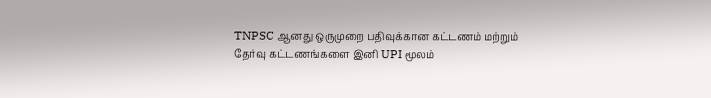TNPSC ஆனது ஒருமுறை பதிவுக்கான கட்டணம் மற்றும் தேர்வு கட்டணங்களை இனி UPI மூலம்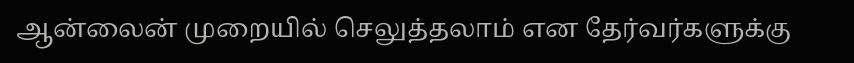ஆன்லைன் முறையில் செலுத்தலாம் என தேர்வர்களுக்கு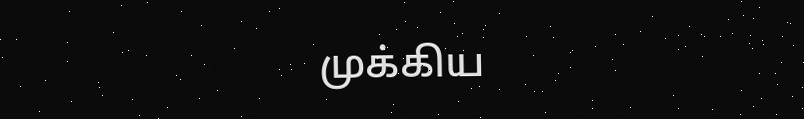முக்கிய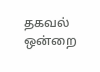தகவல் ஒன்றை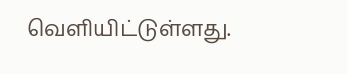வெளியிட்டுள்ளது.